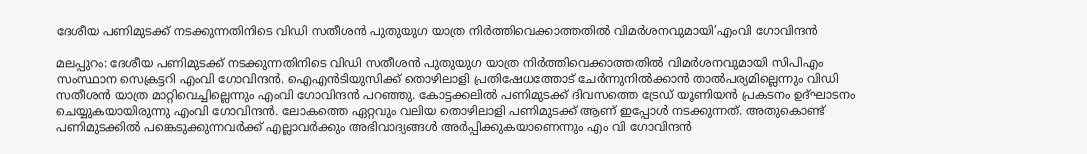ദേശീയ പണിമുടക്ക് നടക്കുന്നതിനിടെ വിഡി സതീശൻ പുതുയുഗ യാത്ര നിര്‍ത്തിവെക്കാത്തതിൽ വിമര്‍ശനവുമായി’എംവി ഗോവിന്ദൻ

മലപ്പുറം: ദേശീയ പണിമുടക്ക് നടക്കുന്നതിനിടെ വിഡി സതീശൻ പുതുയുഗ യാത്ര നിര്‍ത്തിവെക്കാത്തതിൽ വിമര്‍ശനവുമായി സിപിഎം സംസ്ഥാന സെക്രട്ടറി എംവി ഗോവിന്ദൻ. ഐഎൻടിയുസിക്ക് തൊഴിലാളി പ്രതിഷേധത്തോട് ചേര്‍ന്നുനിൽക്കാൻ താൽപര്യമില്ലെന്നും വിഡി സതീശൻ യാത്ര മാറ്റിവെച്ചില്ലെന്നും എംവി ഗോവിന്ദൻ പറഞ്ഞു. കോട്ടക്കലിൽ പണിമുടക്ക് ദിവസത്തെ ട്രേഡ് യൂണിയൻ പ്രകടനം ഉദ്ഘാടനം ചെയ്യുകയായിരുന്നു എംവി ഗോവിന്ദൻ. ലോകത്തെ ഏറ്റവും വലിയ തൊഴിലാളി പണിമുടക്ക് ആണ് ഇപ്പോൾ നടക്കുന്നത്. അതുകൊണ്ട് പണിമുടക്കിൽ പങ്കെടുക്കുന്നവർക്ക് എല്ലാവര്‍ക്കും അഭിവാദ്യങ്ങള്‍ അര്‍പ്പിക്കുകയാണെന്നും എം വി ഗോവിന്ദൻ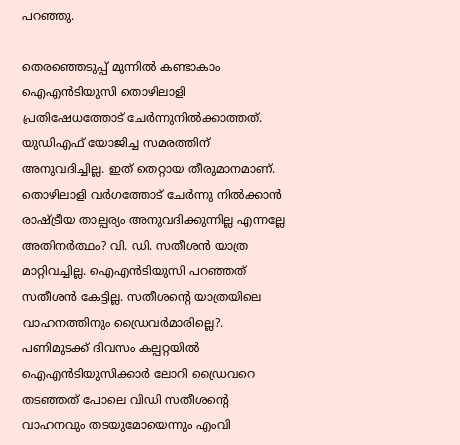പറഞ്ഞു.

തെരഞ്ഞെടുപ്പ് മുന്നിൽ കണ്ടാകാം ഐഎൻടിയുസി തൊഴിലാളി പ്രതിഷേധത്തോട് ചേര്‍ന്നുനിൽക്കാത്തത്. യുഡിഎഫ് യോജിച്ച സമരത്തിന് അനുവദിച്ചില്ല. ഇത് തെറ്റായ തീരുമാനമാണ്. തൊഴിലാളി വർഗത്തോട് ചേർന്നു നിൽക്കാൻ രാഷ്ട്രീയ താല്പര്യം അനുവദിക്കുന്നില്ല എന്നല്ലേ അതിനർത്ഥം? വി. ഡി. സതീശൻ യാത്ര മാറ്റിവച്ചില്ല. ഐഎൻടിയുസി പറഞ്ഞത് സതീശൻ കേട്ടില്ല. സതീശന്‍റെ യാത്രയിലെ വാഹനത്തിനും ഡ്രൈവർമാരില്ലെ?. പണിമുടക്ക് ദിവസം കല്പറ്റയിൽ ഐഎൻടിയുസിക്കാര്‍ ലോറി ഡ്രൈവറെ തടഞ്ഞത് പോലെ വിഡി സതീശന്‍റെ വാഹനവും തടയുമോയെന്നും എംവി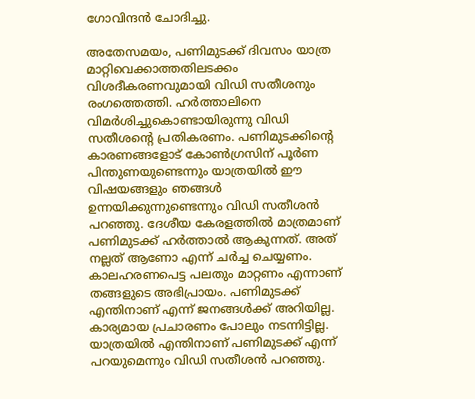ഗോവിന്ദൻ ചോദിച്ചു.

അതേസമയം, പണിമുടക്ക് ദിവസം യാത്ര മാറ്റിവെക്കാത്തതിലടക്കം വിശദീകരണവുമായി വിഡി സതീശനും രംഗത്തെത്തി. ഹര്‍ത്താലിനെ വിമര്‍ശിച്ചുകൊണ്ടായിരുന്നു വിഡി സതീശന്‍റെ പ്രതികരണം. പണിമുടക്കിന്‍റെ കാരണങ്ങളോട് കോൺഗ്രസിന് പൂർണ പിന്തുണയുണ്ടെന്നും യാത്രയിൽ ഈ വിഷയങ്ങളും ഞങ്ങൾ ഉന്നയിക്കുന്നുണ്ടെന്നും വിഡി സതീശൻ പറഞ്ഞു. ദേശീയ കേരളത്തിൽ മാത്രമാണ് പണിമുടക്ക് ഹർത്താൽ ആകുന്നത്. അത് നല്ലത് ആണോ എന്ന് ചർച്ച ചെയ്യണം. കാലഹരണപെട്ട പലതും മാറ്റണം എന്നാണ് തങ്ങളുടെ അഭിപ്രായം. പണിമുടക്ക് എന്തിനാണ് എന്ന് ജനങ്ങൾക്ക് അറിയില്ല. കാര്യമായ പ്രചാരണം പോലും നടന്നിട്ടില്ല. യാത്രയിൽ എന്തിനാണ് പണിമുടക്ക് എന്ന് പറയുമെന്നും വിഡി സതീശൻ പറഞ്ഞു.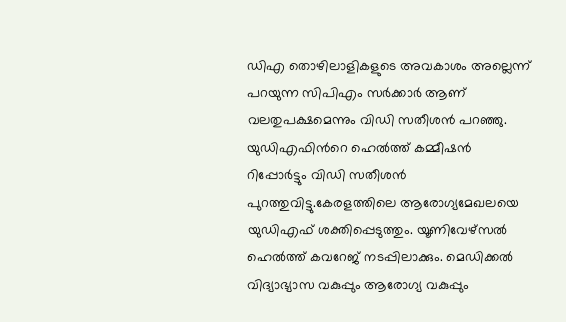ഡിഎ തൊഴിലാളികളുടെ അവകാശം അല്ലെന്ന് പറയുന്ന സിപിഎം സർക്കാർ ആണ് വലതുപക്ഷമെന്നും വിഡി സതീശൻ പറഞ്ഞു. യുഡിഎഫിന്‍റെ ഹെൽത്ത് കമ്മീഷൻ റിപ്പോര്‍ട്ടും വിഡി സതീശൻ പുറത്തുവിട്ടു.കേരളത്തിലെ ആരോഗ്യമേഖലയെ യുഡിഎഫ് ശക്തിപ്പെടുത്തും. യൂണിവേഴ്സൽ ഹെൽത്ത് കവറേജ് നടപ്പിലാക്കും. മെഡിക്കൽ വിദ്യാഭ്യാസ വകുപ്പും ആരോഗ്യ വകുപ്പും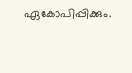ഏകോപിപ്പിക്കും.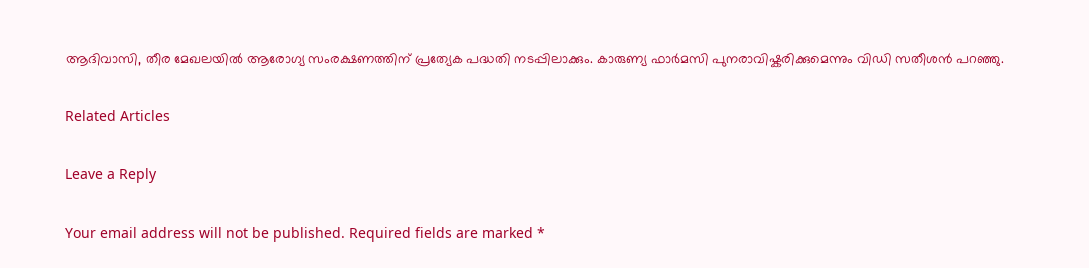ആദിവാസി, തീര മേഖലയിൽ ആരോഗ്യ സംരക്ഷണത്തിന് പ്രത്യേക പദ്ധതി നടപ്പിലാക്കും. കാരുണ്യ ഫാർമസി പുനരാവിഷ്കരിക്കുമെന്നും വിഡി സതീശൻ പറഞ്ഞു.

Related Articles

Leave a Reply

Your email address will not be published. Required fields are marked *